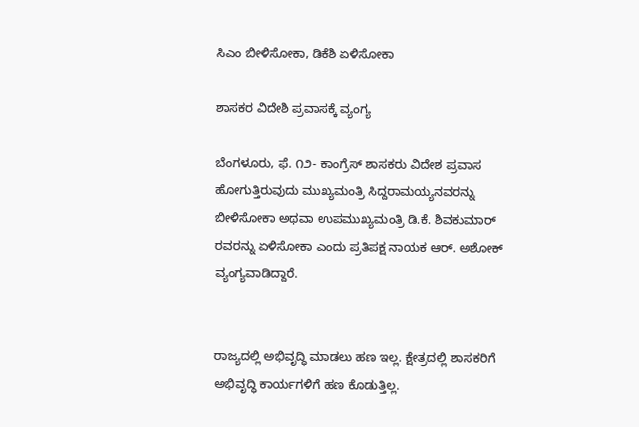ಸಿಎಂ ಬೀಳಿಸೋಕಾ, ಡಿಕೆಶಿ ಏಳಿಸೋಕಾ

ಶಾಸಕರ ವಿದೇಶಿ ಪ್ರವಾಸಕ್ಕೆ ವ್ಯಂಗ್ಯ

ಬೆಂಗಳೂರು, ಫೆ. ೧೨- ಕಾಂಗ್ರೆಸ್ ಶಾಸಕರು ವಿದೇಶ ಪ್ರವಾಸ ಹೋಗುತ್ತಿರುವುದು ಮುಖ್ಯಮಂತ್ರಿ ಸಿದ್ದರಾಮಯ್ಯನವರನ್ನು ಬೀಳಿಸೋಕಾ ಅಥವಾ ಉಪಮುಖ್ಯಮಂತ್ರಿ ಡಿ.ಕೆ. ಶಿವಕುಮಾರ್ ರವರನ್ನು ಏಳಿಸೋಕಾ ಎಂದು ಪ್ರತಿಪಕ್ಷ ನಾಯಕ ಆರ್. ಅಶೋಕ್ ವ್ಯಂಗ್ಯವಾಡಿದ್ದಾರೆ.


ರಾಜ್ಯದಲ್ಲಿ ಅಭಿವೃದ್ಧಿ ಮಾಡಲು ಹಣ ಇಲ್ಲ. ಕ್ಷೇತ್ರದಲ್ಲಿ ಶಾಸಕರಿಗೆ ಅಭಿವೃದ್ಧಿ ಕಾರ್ಯಗಳಿಗೆ ಹಣ ಕೊಡುತ್ತಿಲ್ಲ.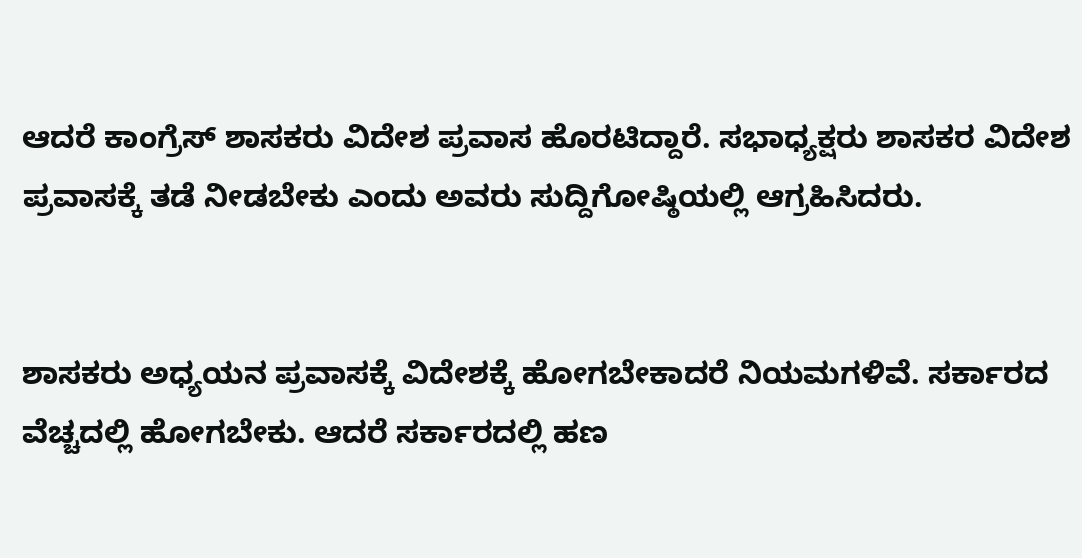ಆದರೆ ಕಾಂಗ್ರೆಸ್ ಶಾಸಕರು ವಿದೇಶ ಪ್ರವಾಸ ಹೊರಟಿದ್ದಾರೆ. ಸಭಾಧ್ಯಕ್ಷರು ಶಾಸಕರ ವಿದೇಶ ಪ್ರವಾಸಕ್ಕೆ ತಡೆ ನೀಡಬೇಕು ಎಂದು ಅವರು ಸುದ್ದಿಗೋಷ್ಠಿಯಲ್ಲಿ ಆಗ್ರಹಿಸಿದರು.


ಶಾಸಕರು ಅಧ್ಯಯನ ಪ್ರವಾಸಕ್ಕೆ ವಿದೇಶಕ್ಕೆ ಹೋಗಬೇಕಾದರೆ ನಿಯಮಗಳಿವೆ. ಸರ್ಕಾರದ ವೆಚ್ಚದಲ್ಲಿ ಹೋಗಬೇಕು. ಆದರೆ ಸರ್ಕಾರದಲ್ಲಿ ಹಣ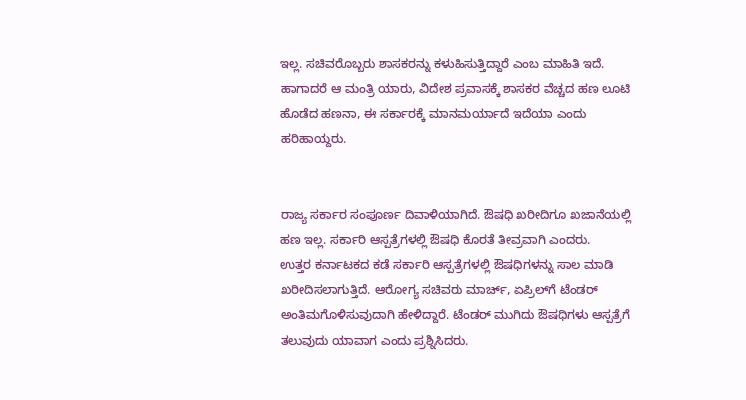ಇಲ್ಲ. ಸಚಿವರೊಬ್ಬರು ಶಾಸಕರನ್ನು ಕಳುಹಿಸುತ್ತಿದ್ದಾರೆ ಎಂಬ ಮಾಹಿತಿ ಇದೆ. ಹಾಗಾದರೆ ಆ ಮಂತ್ರಿ ಯಾರು, ವಿದೇಶ ಪ್ರವಾಸಕ್ಕೆ ಶಾಸಕರ ವೆಚ್ಚದ ಹಣ ಲೂಟಿ ಹೊಡೆದ ಹಣನಾ, ಈ ಸರ್ಕಾರಕ್ಕೆ ಮಾನಮರ್ಯಾದೆ ಇದೆಯಾ ಎಂದು ಹರಿಹಾಯ್ದರು.


ರಾಜ್ಯ ಸರ್ಕಾರ ಸಂಪೂರ್ಣ ದಿವಾಳಿಯಾಗಿದೆ. ಔಷಧಿ ಖರೀದಿಗೂ ಖಜಾನೆಯಲ್ಲಿ ಹಣ ಇಲ್ಲ. ಸರ್ಕಾರಿ ಆಸ್ಪತ್ರೆಗಳಲ್ಲಿ ಔಷಧಿ ಕೊರತೆ ತೀವ್ರವಾಗಿ ಎಂದರು.
ಉತ್ತರ ಕರ್ನಾಟಕದ ಕಡೆ ಸರ್ಕಾರಿ ಆಸ್ಪತ್ರೆಗಳಲ್ಲಿ ಔಷಧಿಗಳನ್ನು ಸಾಲ ಮಾಡಿ ಖರೀದಿಸಲಾಗುತ್ತಿದೆ. ಆರೋಗ್ಯ ಸಚಿವರು ಮಾರ್ಚ್, ಏಪ್ರಿಲ್‌ಗೆ ಟೆಂಡರ್ ಅಂತಿಮಗೊಳಿಸುವುದಾಗಿ ಹೇಳಿದ್ದಾರೆ. ಟೆಂಡರ್ ಮುಗಿದು ಔಷಧಿಗಳು ಆಸ್ಪತ್ರೆಗೆ ತಲುವುದು ಯಾವಾಗ ಎಂದು ಪ್ರಶ್ನಿಸಿದರು.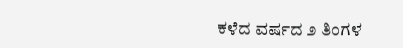ಕಳೆದ ವರ್ಷದ ೨ ತಿಂಗಳ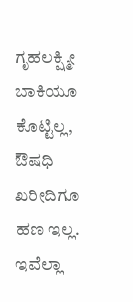ಗೃಹಲಕ್ಷ್ಮೀ ಬಾಕಿಯೂ ಕೊಟ್ಟಿಲ್ಲ, ಔಷಧಿ ಖರೀದಿಗೂ ಹಣ ಇಲ್ಲ. ಇವೆಲ್ಲಾ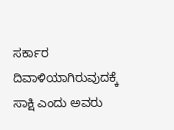ಸರ್ಕಾರ ದಿವಾಳಿಯಾಗಿರುವುದಕ್ಕೆ ಸಾಕ್ಷಿ ಎಂದು ಅವರು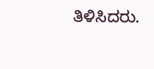ತಿಳಿಸಿದರು.